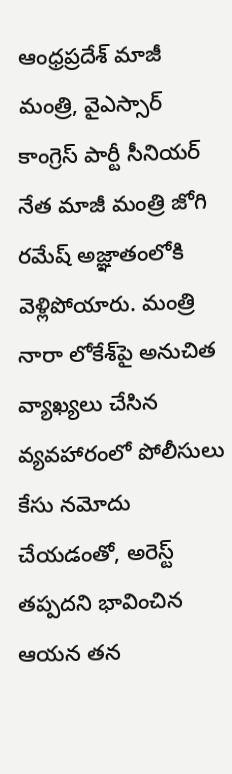ఆంధ్రప్రదేశ్ మాజీ మంత్రి, వైఎస్సార్ కాంగ్రెస్ పార్టీ సీనియర్ నేత మాజీ మంత్రి జోగి రమేష్ అజ్ఞాతంలోకి వెళ్లిపోయారు. మంత్రి నారా లోకేశ్‌పై అనుచిత వ్యాఖ్యలు చేసిన వ్యవహారంలో పోలీసులు కేసు నమోదు చేయడంతో, అరెస్ట్ తప్పదని భావించిన ఆయన తన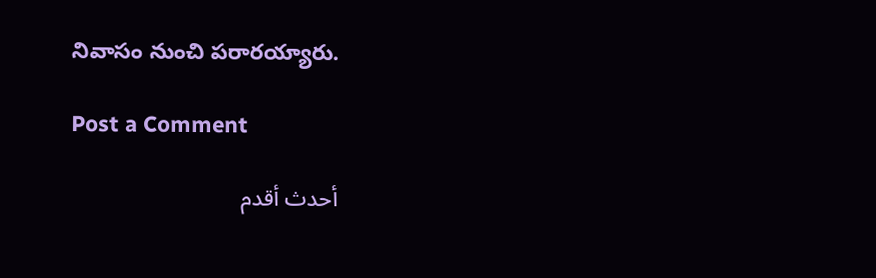నివాసం నుంచి పరారయ్యారు.

Post a Comment

أحدث أقدم